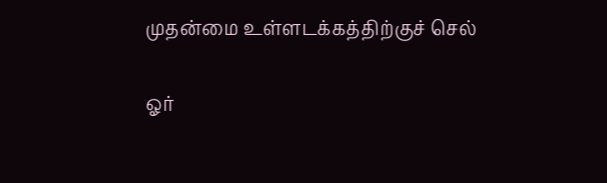முதன்மை உள்ளடக்கத்திற்குச் செல்

ஓர்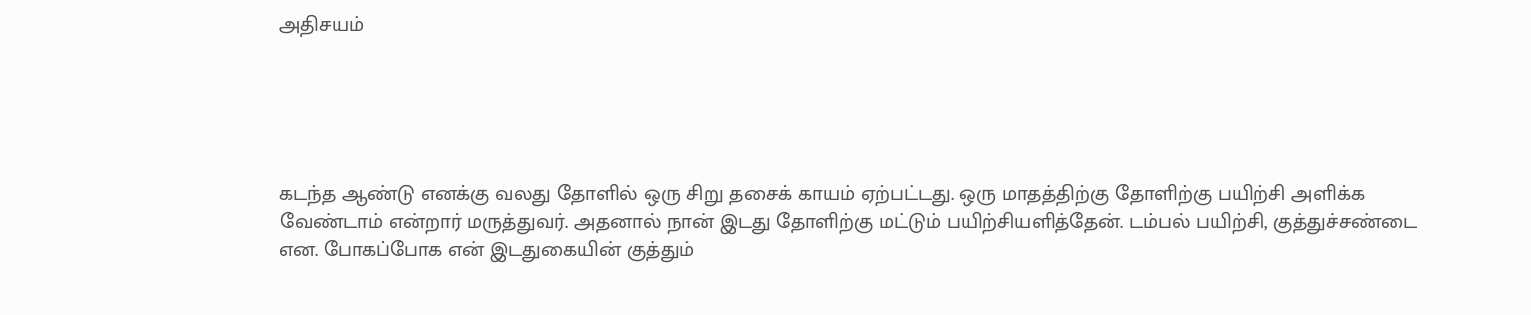அதிசயம்





கடந்த ஆண்டு எனக்கு வலது தோளில் ஒரு சிறு தசைக் காயம் ஏற்பட்டது. ஒரு மாதத்திற்கு தோளிற்கு பயிற்சி அளிக்க வேண்டாம் என்றார் மருத்துவர். அதனால் நான் இடது தோளிற்கு மட்டும் பயிற்சியளித்தேன். டம்பல் பயிற்சி, குத்துச்சண்டை என. போகப்போக என் இடதுகையின் குத்தும்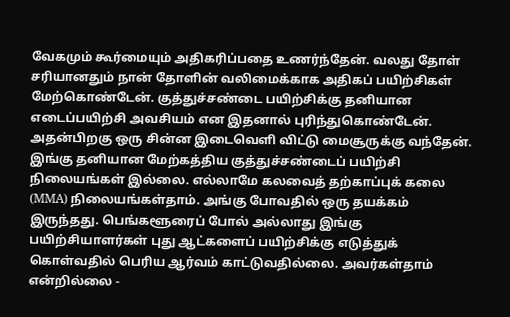வேகமும் கூர்மையும் அதிகரிப்பதை உணர்ந்தேன். வலது தோள் சரியானதும் நான் தோளின் வலிமைக்காக அதிகப் பயிற்சிகள் மேற்கொண்டேன். குத்துச்சண்டை பயிற்சிக்கு தனியான எடைப்பயிற்சி அவசியம் என இதனால் புரிந்துகொண்டேன். அதன்பிறகு ஒரு சின்ன இடைவெளி விட்டு மைசூருக்கு வந்தேன். இங்கு தனியான மேற்கத்திய குத்துச்சண்டைப் பயிற்சி நிலையங்கள் இல்லை. எல்லாமே கலவைத் தற்காப்புக் கலை (MMA) நிலையங்கள்தாம். அங்கு போவதில் ஒரு தயக்கம் இருந்தது. பெங்களூரைப் போல் அல்லாது இங்கு பயிற்சியாளர்கள் புது ஆட்களைப் பயிற்சிக்கு எடுத்துக் கொள்வதில் பெரிய ஆர்வம் காட்டுவதில்லை. அவர்கள்தாம் என்றில்லை -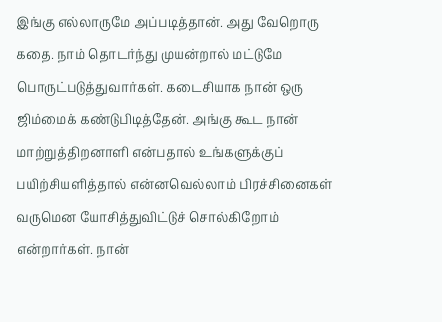இங்கு எல்லாருமே அப்படித்தான். அது வேறொரு கதை. நாம் தொடர்ந்து முயன்றால் மட்டுமே பொருட்படுத்துவார்கள். கடைசியாக நான் ஒரு ஜிம்மைக் கண்டுபிடித்தேன். அங்கு கூட நான் மாற்றுத்திறனாளி என்பதால் உங்களுக்குப் பயிற்சியளித்தால் என்னவெல்லாம் பிரச்சினைகள் வருமென யோசித்துவிட்டுச் சொல்கிறோம் என்றார்கள். நான்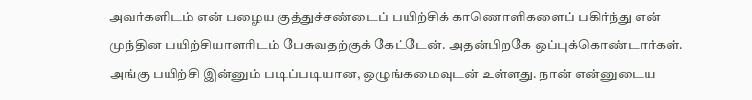அவர்களிடம் என் பழைய குத்துச்சண்டைப் பயிற்சிக் காணொளிகளைப் பகிர்ந்து என் முந்தின பயிற்சியாளரிடம் பேசுவதற்குக் கேட்டேன். அதன்பிறகே ஒப்புக்கொண்டார்கள். அங்கு பயிற்சி இன்னும் படிப்படியான, ஒழுங்கமைவுடன் உள்ளது. நான் என்னுடைய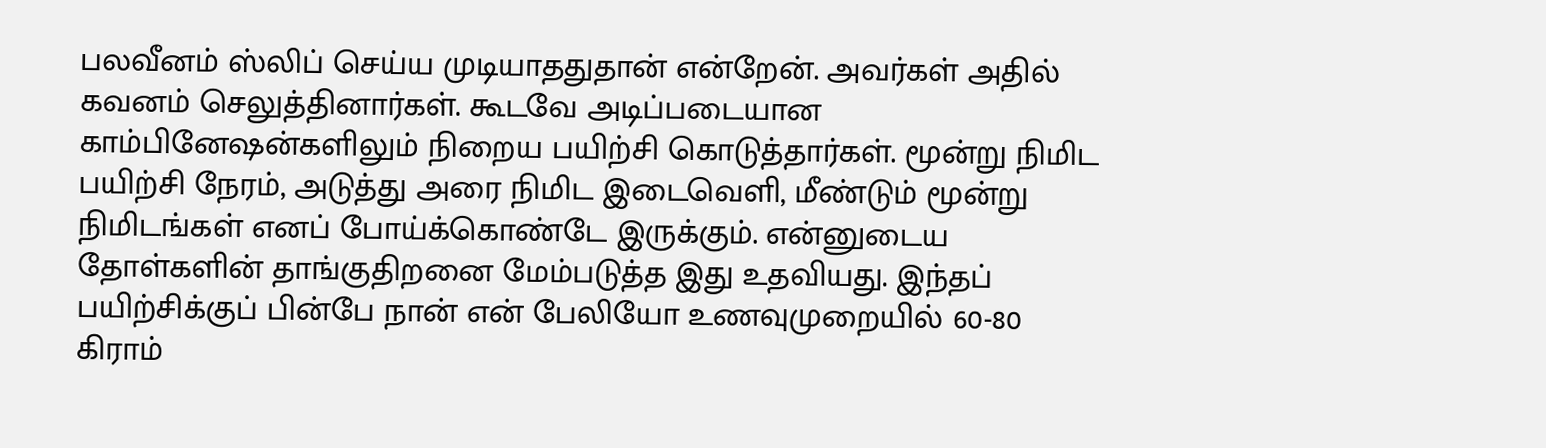பலவீனம் ஸ்லிப் செய்ய முடியாததுதான் என்றேன். அவர்கள் அதில் கவனம் செலுத்தினார்கள். கூடவே அடிப்படையான காம்பினேஷன்களிலும் நிறைய பயிற்சி கொடுத்தார்கள். மூன்று நிமிட பயிற்சி நேரம், அடுத்து அரை நிமிட இடைவெளி, மீண்டும் மூன்று நிமிடங்கள் எனப் போய்க்கொண்டே இருக்கும். என்னுடைய தோள்களின் தாங்குதிறனை மேம்படுத்த இது உதவியது. இந்தப் பயிற்சிக்குப் பின்பே நான் என் பேலியோ உணவுமுறையில் 60-80 கிராம்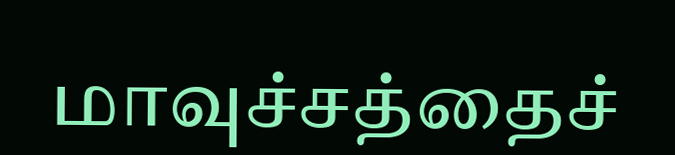மாவுச்சத்தைச்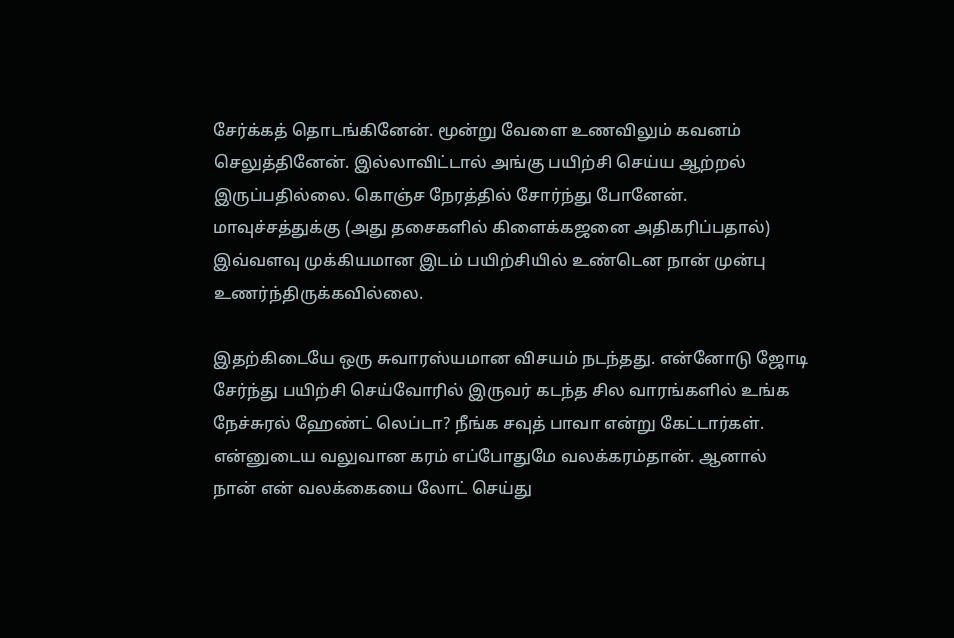சேர்க்கத் தொடங்கினேன். மூன்று வேளை உணவிலும் கவனம் செலுத்தினேன். இல்லாவிட்டால் அங்கு பயிற்சி செய்ய ஆற்றல் இருப்பதில்லை. கொஞ்ச நேரத்தில் சோர்ந்து போனேன். மாவுச்சத்துக்கு (அது தசைகளில் கிளைக்கஜனை அதிகரிப்பதால்) இவ்வளவு முக்கியமான இடம் பயிற்சியில் உண்டென நான் முன்பு உணர்ந்திருக்கவில்லை.

இதற்கிடையே ஒரு சுவாரஸ்யமான விசயம் நடந்தது. என்னோடு ஜோடி சேர்ந்து பயிற்சி செய்வோரில் இருவர் கடந்த சில வாரங்களில் உங்க நேச்சுரல் ஹேண்ட் லெப்டா? நீங்க சவுத் பாவா என்று கேட்டார்கள். என்னுடைய வலுவான கரம் எப்போதுமே வலக்கரம்தான். ஆனால் நான் என் வலக்கையை லோட் செய்து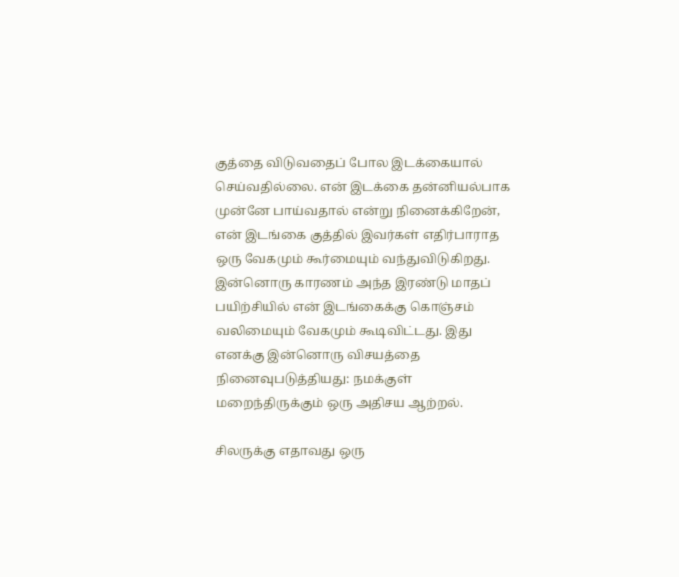குத்தை விடுவதைப் போல இடக்கையால் செய்வதில்லை. என் இடக்கை தன்னியல்பாக முன்னே பாய்வதால் என்று நினைக்கிறேன், என் இடங்கை குத்தில் இவர்கள் எதிர்பாராத ஒரு வேகமும் கூர்மையும் வந்துவிடுகிறது. இன்னொரு காரணம் அந்த இரண்டு மாதப் பயிற்சியில் என் இடங்கைக்கு கொஞ்சம் வலிமையும் வேகமும் கூடிவிட்டது. இது எனக்கு இன்னொரு விசயத்தை நினைவுபடுத்தியது: நமக்குள் மறைந்திருக்கும் ஒரு அதிசய ஆற்றல்.

சிலருக்கு எதாவது ஒரு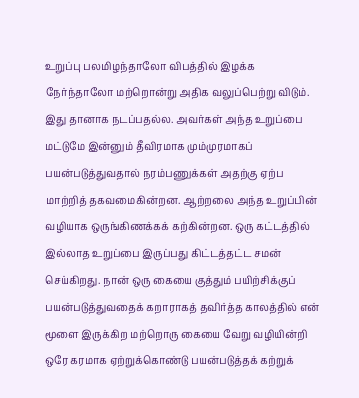உறுப்பு பலமிழந்தாலோ விபத்தில் இழக்க நேர்ந்தாலோ மற்றொன்று அதிக வலுப்பெற்று விடும். இது தானாக நடப்பதல்ல. அவர்கள் அந்த உறுப்பை மட்டுமே இன்னும் தீவிரமாக மும்முரமாகப் பயன்படுத்துவதால் நரம்பணுக்கள் அதற்கு ஏற்ப மாற்றித் தகவமைகின்றன. ஆற்றலை அந்த உறுப்பின் வழியாக ஒருங்கிணக்கக் கற்கின்றன. ஒரு கட்டத்தில் இல்லாத உறுப்பை இருப்பது கிட்டத்தட்ட சமன் செய்கிறது. நான் ஒரு கையை குத்தும் பயிற்சிக்குப் பயன்படுத்துவதைக் கறாராகத் தவிர்த்த காலத்தில் என் மூளை இருக்கிற மற்றொரு கையை வேறு வழியின்றி ஒரே கரமாக ஏற்றுக்கொண்டு பயன்படுத்தக் கற்றுக்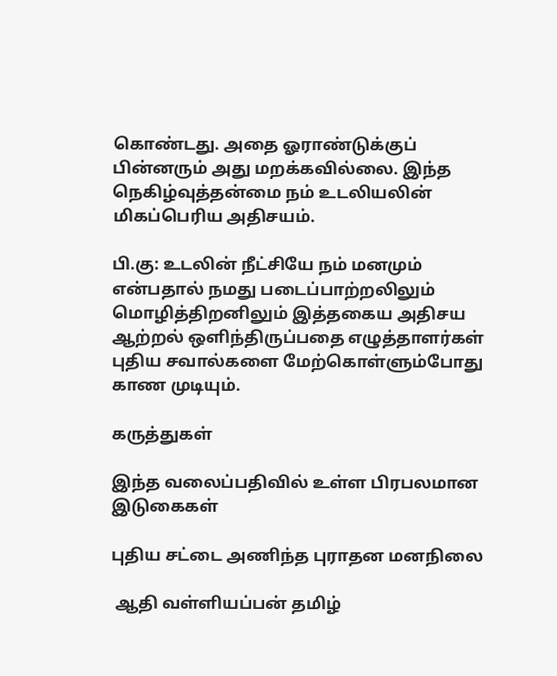கொண்டது. அதை ஓராண்டுக்குப் பின்னரும் அது மறக்கவில்லை. இந்த நெகிழ்வுத்தன்மை நம் உடலியலின் மிகப்பெரிய அதிசயம்.

பி.கு: உடலின் நீட்சியே நம் மனமும் என்பதால் நமது படைப்பாற்றலிலும் மொழித்திறனிலும் இத்தகைய அதிசய ஆற்றல் ஒளிந்திருப்பதை எழுத்தாளர்கள் புதிய சவால்களை மேற்கொள்ளும்போது காண முடியும்.

கருத்துகள்

இந்த வலைப்பதிவில் உள்ள பிரபலமான இடுகைகள்

புதிய சட்டை அணிந்த புராதன மனநிலை

 ஆதி வள்ளியப்பன் தமிழ்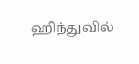ஹிந்துவில்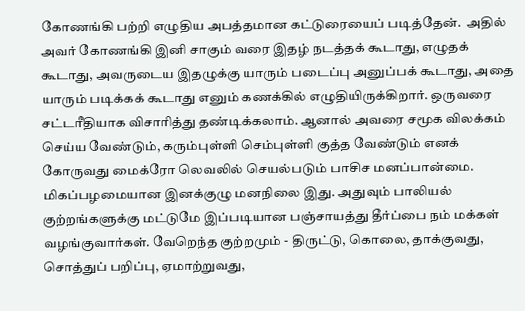கோணங்கி பற்றி எழுதிய அபத்தமான கட்டுரையைப் படித்தேன்.  அதில் அவர் கோணங்கி இனி சாகும் வரை இதழ் நடத்தக் கூடாது, எழுதக் கூடாது, அவருடைய இதழுக்கு யாரும் படைப்பு அனுப்பக் கூடாது, அதை யாரும் படிக்கக் கூடாது எனும் கணக்கில் எழுதியிருக்கிறார். ஒருவரை சட்டரீதியாக விசாரித்து தண்டிக்கலாம். ஆனால் அவரை சமூக விலக்கம் செய்ய வேண்டும், கரும்புள்ளி செம்புள்ளி குத்த வேண்டும் எனக் கோருவது மைக்ரோ லெவலில் செயல்படும் பாசிச மனப்பான்மை. மிகப்பழமையான இனக்குழு மனநிலை இது. அதுவும் பாலியல் குற்றங்களுக்கு மட்டுமே இப்படியான பஞ்சாயத்து தீர்ப்பை நம் மக்கள் வழங்குவார்கள். வேறெந்த குற்றமும் - திருட்டு, கொலை, தாக்குவது, சொத்துப் பறிப்பு, ஏமாற்றுவது,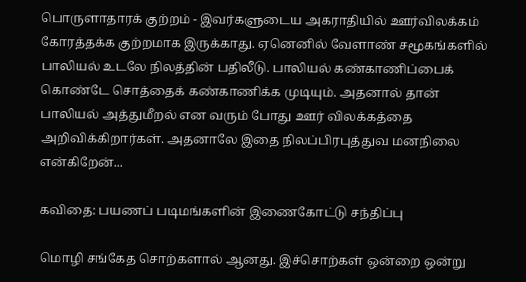பொருளாதாரக் குற்றம் - இவர்களுடைய அகராதியில் ஊர்விலக்கம் கோரத்தக்க குற்றமாக இருக்காது. ஏனெனில் வேளாண் சமூகங்களில் பாலியல் உடலே நிலத்தின் பதிலீடு. பாலியல் கண்காணிப்பைக் கொண்டே சொத்தைக் கண்காணிக்க முடியும். அதனால் தான் பாலியல் அத்துமீறல் என வரும் போது ஊர் விலக்கத்தை அறிவிக்கிறார்கள். அதனாலே இதை நிலப்பிரபுத்துவ மனநிலை என்கிறேன்...

கவிதை: பயணப் படிமங்களின் இணைகோட்டு சந்திப்பு

மொழி சங்கேத சொற்களால் ஆனது. இச்சொற்கள் ஒன்றை ஒன்று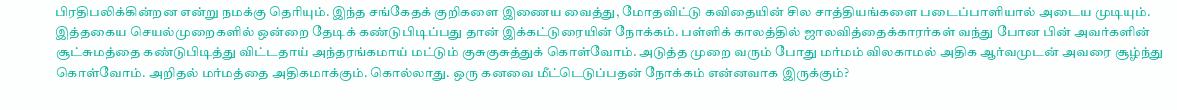பிரதிபலிக்கின்றன என்று நமக்கு தெரியும். இந்த சங்கேதக் குறிகளை இணைய வைத்து, மோதவிட்டு கவிதையின் சில சாத்தியங்களை படைப்பாளியால் அடைய முடியும். இத்தகைய செயல்முறைகளில் ஒன்றை தேடிக் கண்டுபிடிப்பது தான் இக்கட்டுரையின் நோக்கம். பள்ளிக் காலத்தில் ஜாலவித்தைக்காரர்கள் வந்து போன பின் அவர்களின் சூட்சுமத்தை கண்டுபிடித்து விட்டதாய் அந்தரங்கமாய் மட்டும் குசுகுசுத்துக் கொள்வோம். அடுத்த முறை வரும் போது மர்மம் விலகாமல் அதிக ஆர்வமுடன் அவரை சூழ்ந்து கொள்வோம். அறிதல் மர்மத்தை அதிகமாக்கும். கொல்லாது. ஒரு கனவை மீட்டெடுப்பதன் நோக்கம் என்னவாக இருக்கும்?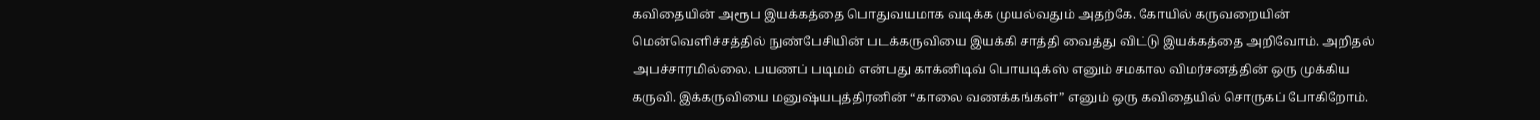கவிதையின் அரூப இயக்கத்தை பொதுவயமாக வடிக்க முயல்வதும் அதற்கே. கோயில் கருவறையின் மென்வெளிச்சத்தில் நுண்பேசியின் படக்கருவியை இயக்கி சாத்தி வைத்து விட்டு இயக்கத்தை அறிவோம். அறிதல் அபச்சாரமில்லை. பயணப் படிமம் என்பது காக்னிடிவ் பொயடிக்ஸ் எனும் சமகால விமர்சனத்தின் ஒரு முக்கிய கருவி. இக்கருவியை மனுஷ்யபுத்திரனின் “காலை வணக்கங்கள்” எனும் ஒரு கவிதையில் சொருகப் போகிறோம்.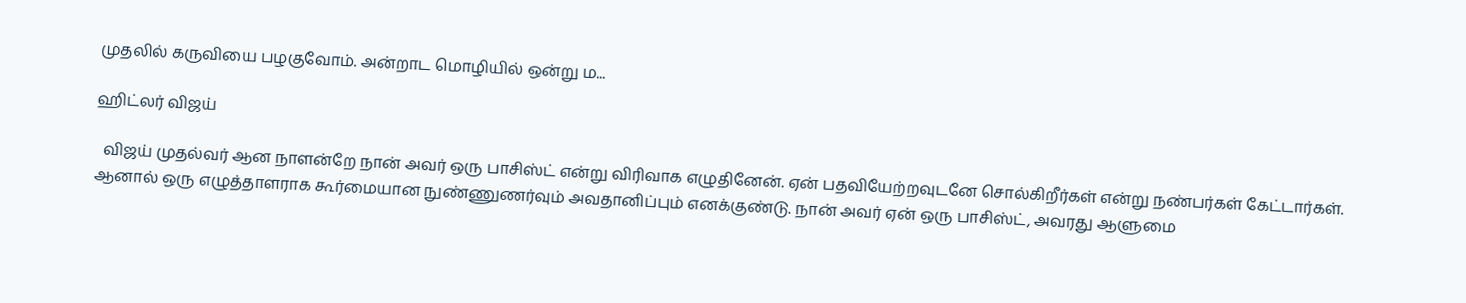முதலில் கருவியை பழகுவோம். அன்றாட மொழியில் ஒன்று ம...

ஹிட்லர் விஜய்

  விஜய் முதல்வர் ஆன நாளன்றே நான் அவர் ஒரு பாசிஸ்ட் என்று விரிவாக எழுதினேன். ஏன் பதவியேற்றவுடனே சொல்கிறீர்கள் என்று நண்பர்கள் கேட்டார்கள். ஆனால் ஒரு எழுத்தாளராக கூர்மையான நுண்ணுணர்வும் அவதானிப்பும் எனக்குண்டு. நான் அவர் ஏன் ஒரு பாசிஸ்ட், அவரது ஆளுமை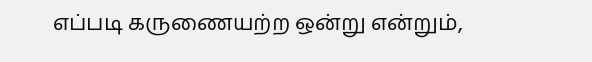எப்படி கருணையற்ற ஒன்று என்றும்,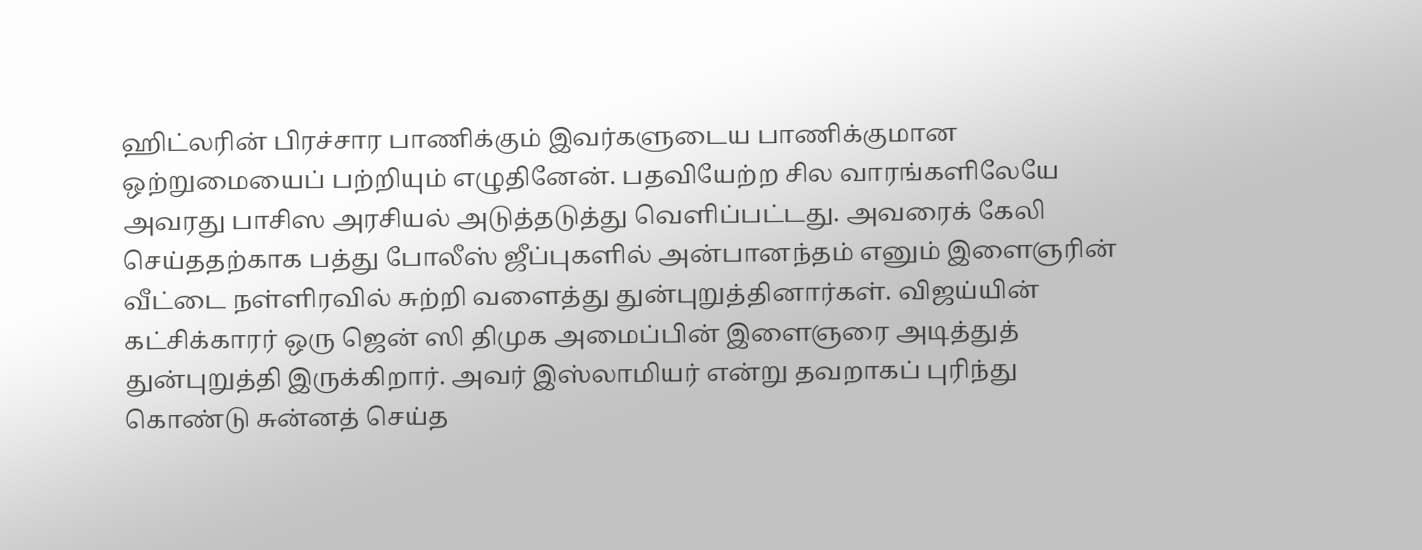ஹிட்லரின் பிரச்சார பாணிக்கும் இவர்களுடைய பாணிக்குமான ஒற்றுமையைப் பற்றியும் எழுதினேன். பதவியேற்ற சில வாரங்களிலேயே அவரது பாசிஸ அரசியல் அடுத்தடுத்து வெளிப்பட்டது. அவரைக் கேலி செய்ததற்காக பத்து போலீஸ் ஜீப்புகளில் அன்பானந்தம் எனும் இளைஞரின் வீட்டை நள்ளிரவில் சுற்றி வளைத்து துன்புறுத்தினார்கள். விஜய்யின் கட்சிக்காரர் ஒரு ஜென் ஸி திமுக அமைப்பின் இளைஞரை அடித்துத் துன்புறுத்தி இருக்கிறார். அவர் இஸ்லாமியர் என்று தவறாகப் புரிந்து கொண்டு சுன்னத் செய்த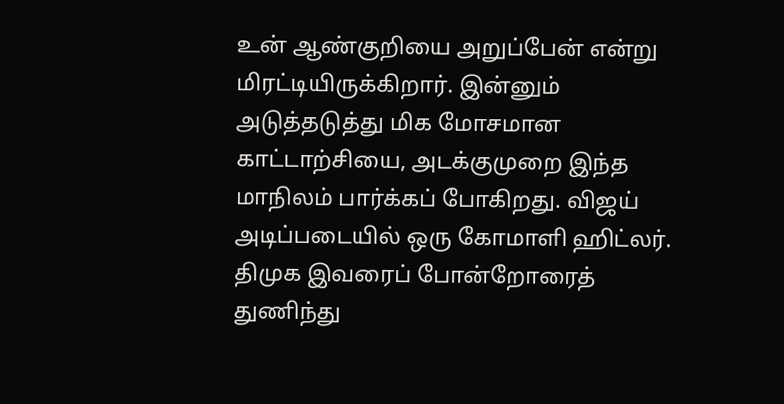உன் ஆண்குறியை அறுப்பேன் என்று மிரட்டியிருக்கிறார். இன்னும் அடுத்தடுத்து மிக மோசமான காட்டாற்சியை, அடக்குமுறை இந்த மாநிலம் பார்க்கப் போகிறது. விஜய் அடிப்படையில் ஒரு கோமாளி ஹிட்லர். திமுக இவரைப் போன்றோரைத் துணிந்து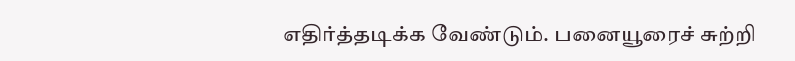எதிர்த்தடிக்க வேண்டும். பனையூரைச் சுற்றி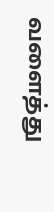வளைத்து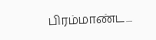பிரம்மாண்ட...